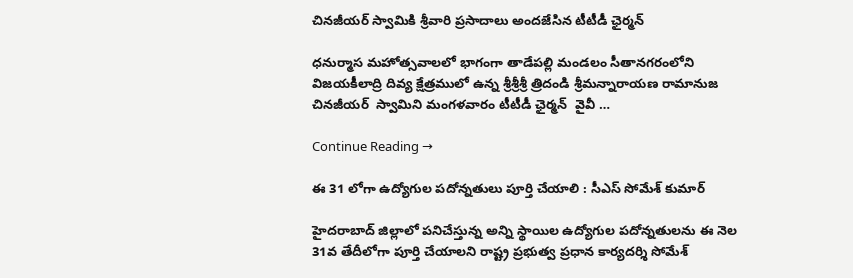చినజీయర్ స్వామికి శ్రీవారి ప్రసాదాలు అందజేసిన టీటీడీ ఛైర్మన్‌

ధనుర్మాస మహోత్సవాలలో భాగంగా తాడేపల్లి మండలం సీతానగరంలోని విజయకీలాద్రి దివ్య క్షేత్రములో ఉన్న శ్రీశ్రీశ్రీ త్రిదండి శ్రీమన్నారాయణ రామానుజ చినజీయర్  స్వామిని మంగళవారం టీటీడీ ఛైర్మన్‌  వైవీ …

Continue Reading →

ఈ 31 లోగా ఉద్యోగుల‌ ప‌దోన్న‌తులు పూర్తి చేయాలి : సీఎస్ సోమేశ్ కుమార్‌

హైద‌రాబాద్ జిల్లాలో ప‌నిచేస్తున్న అన్ని స్థాయిల ఉద్యోగుల ప‌దోన్న‌తుల‌ను ఈ నెల 31వ తేదీలోగా పూర్తి చేయాల‌ని రాష్ట్ర ప్ర‌భుత్వ ప్ర‌ధాన కార్య‌ద‌ర్శి సోమేశ్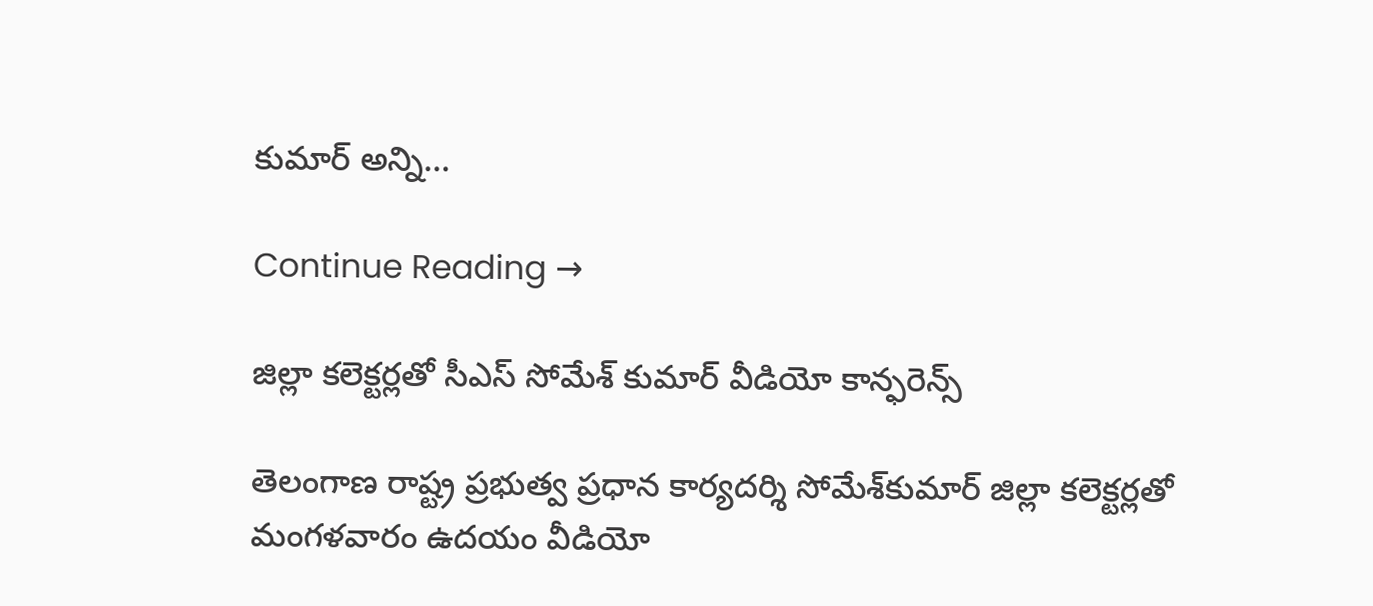కుమార్ అన్ని…

Continue Reading →

జిల్లా క‌లెక్ట‌ర్ల‌తో సీఎస్ సోమేశ్ కుమార్ వీడియో కాన్ఫ‌రెన్స్‌

తెలంగాణ రాష్ట్ర ప్రభుత్వ ప్రధాన కార్యదర్శి సోమేశ్‌కుమార్ జిల్లా క‌లెక్ట‌ర్ల‌తో మంగ‌ళ‌వారం ఉద‌యం వీడియో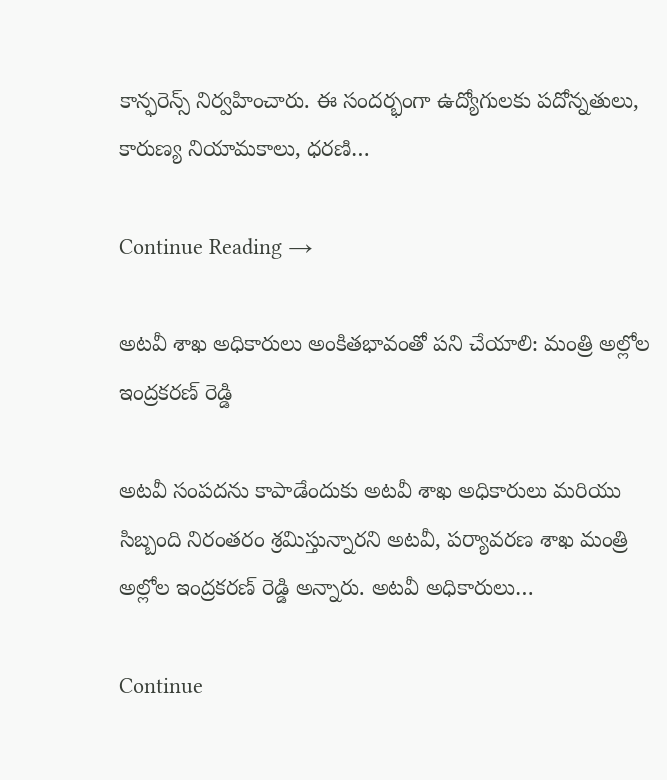కాన్ఫ‌రెన్స్ నిర్వ‌హించారు. ఈ సంద‌ర్భంగా ఉద్యోగుల‌కు ప‌దోన్న‌తులు, కారుణ్య నియామ‌కాలు, ధ‌ర‌ణి…

Continue Reading →

అట‌వీ శాఖ అధికారులు అంకితభావంతో ప‌ని చేయాలి: మంత్రి అల్లోల ఇంద్రకరణ్‌ రెడ్డి

అటవీ సంపదను కాపాడేందుకు అటవీ శాఖ అధికారులు మరియు సిబ్బంది నిరంతరం శ్రమిస్తున్నారని అటవీ, పర్యావరణ శాఖ మంత్రి అల్లోల ఇంద్రకరణ్‌ రెడ్డి అన్నారు. అటవీ అధికారులు…

Continue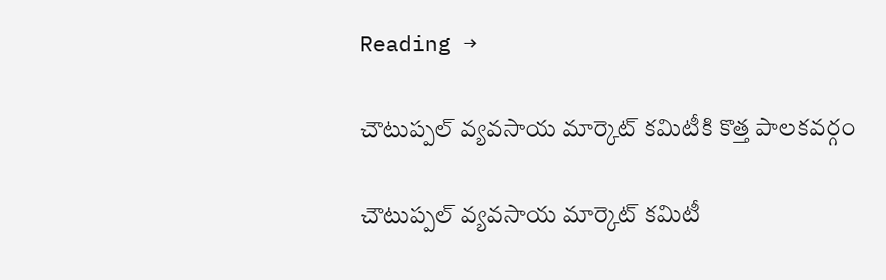Reading →

చౌటుప్పల్‌ వ్యవసాయ మార్కెట్‌ కమిటీకి కొత్త పాలకవర్గం

చౌటుప్పల్‌ వ్యవసాయ మార్కెట్‌ కమిటీ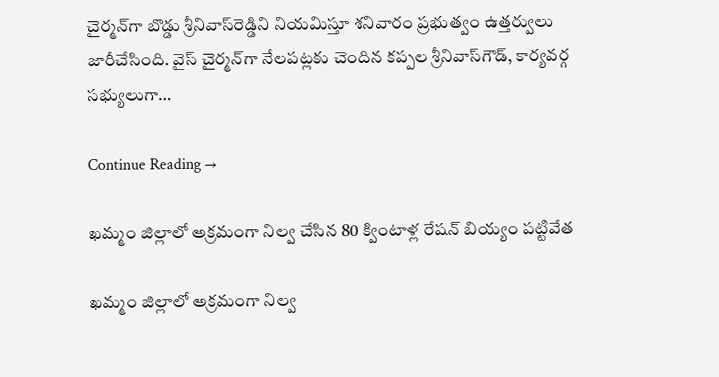చైర్మన్‌గా బొడ్డు శ్రీనివాస్‌రెడ్డిని నియమిస్తూ శనివారం ప్రభుత్వం ఉత్తర్వులు జారీచేసింది. వైస్‌ చైర్మన్‌గా నేలపట్లకు చెందిన కప్పల శ్రీనివాస్‌గౌడ్‌, కార్యవర్గ సభ్యులుగా…

Continue Reading →

ఖమ్మం జిల్లాలో అక్రమంగా నిల్వ చేసిన 80 క్వింటాళ్ల రేషన్ బియ్యం పట్టివేత

ఖమ్మం జిల్లాలో అక్రమంగా నిల్వ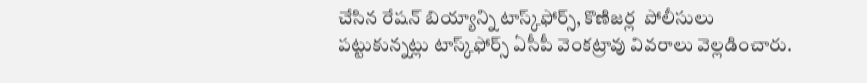చేసిన రేషన్‌ బియ్యాన్ని టాస్క్‌ఫోర్స్‌, కొణిజర్ల  పోలీసులు పట్టుకున్నట్లు టాస్క్‌ఫోర్స్‌ ఏసీపీ వెంకట్రావు వివరాలు వెల్లడించారు.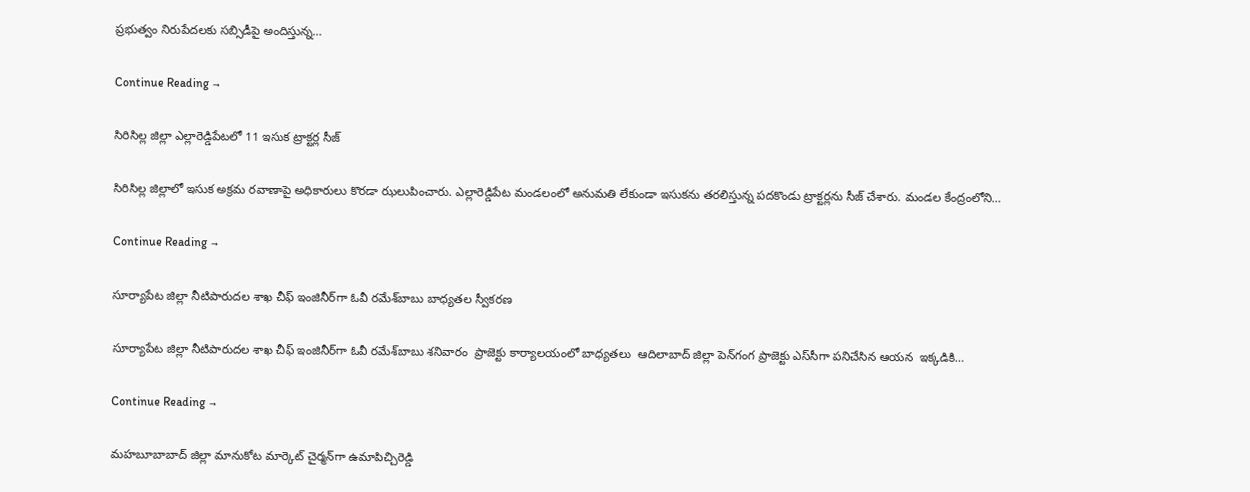ప్రభుత్వం నిరుపేదలకు సబ్సిడీపై అందిస్తున్న…

Continue Reading →

సిరిసిల్ల జిల్లా ఎల్లారెడ్డిపేటలో 11 ఇసుక ట్రాక్టర్ల సీజ్‌

సిరిసిల్ల జిల్లాలో ఇసుక అక్రమ రవాణాపై అధికారులు కొరడా ఝలుపించారు. ఎల్లారెడ్డిపేట మండలంలో అనుమతి లేకుండా ఇసుకను తరలిస్తున్న పదకొండు ట్రాక్టర్లను సీజ్‌ చేశారు. మండల కేంద్రంలోని…

Continue Reading →

సూర్యాపేట జిల్లా నీటిపారుదల శాఖ చీఫ్‌ ఇంజినీర్‌గా ఓవీ రమేశ్‌బాబు బాధ్యతల స్వీకరణ

సూర్యాపేట జిల్లా నీటిపారుదల శాఖ చీఫ్‌ ఇంజినీర్‌గా ఓవీ రమేశ్‌బాబు శనివారం  ప్రాజెక్టు కార్యాలయంలో బాధ్యతలు  ఆదిలాబాద్‌ జిల్లా పెన్‌గంగ ప్రాజెక్టు ఎస్‌సీగా పనిచేసిన ఆయన  ఇక్కడికి…

Continue Reading →

మహబూబాబాద్ జిల్లా మానుకోట మార్కెట్‌ చైర్మన్‌గా ఉమాపిచ్చిరెడ్డి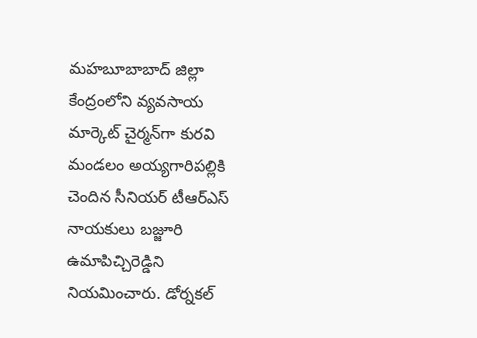మహబూబాబాద్ జిల్లా కేంద్రంలోని వ్యవసాయ మార్కెట్‌ చైర్మన్‌గా కురవి మండలం అయ్యగారిపల్లికి చెందిన సీనియర్‌ టీఆర్‌ఎస్‌ నాయకులు బజ్జూరి ఉమాపిచ్చిరెడ్డిని నియమించారు. డోర్నకల్‌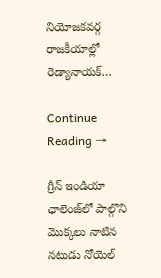నియోజకవర్గ రాజకీయాల్లో రెడ్యానాయక్‌…

Continue Reading →

గ్రీన్ ఇండియా ఛాలెంజ్‌లో పాల్గొని మొక్క‌లు నాటిన న‌టుడు నోయెల్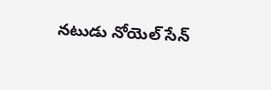నటుడు నోయెల్ సేన్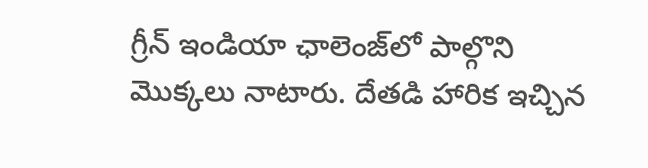గ్రీన్ ఇండియా ఛాలెంజ్‌లో పాల్గొని మొక్కలు నాటారు. దేత‌డి హారిక ఇచ్చిన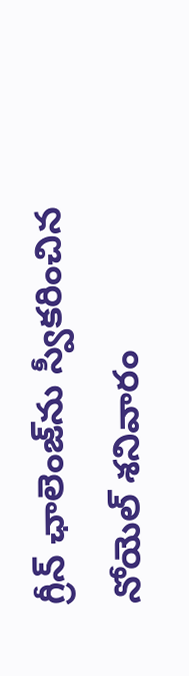గ్రీన్ ఛాలెంజ్‌ను స్వీక‌రించిన నోయెల్ శ‌నివారం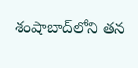శంషాబాద్‌లోని త‌న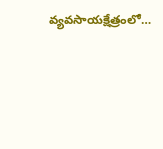వ్య‌వ‌సాయక్షేత్రంలో…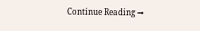Continue Reading →